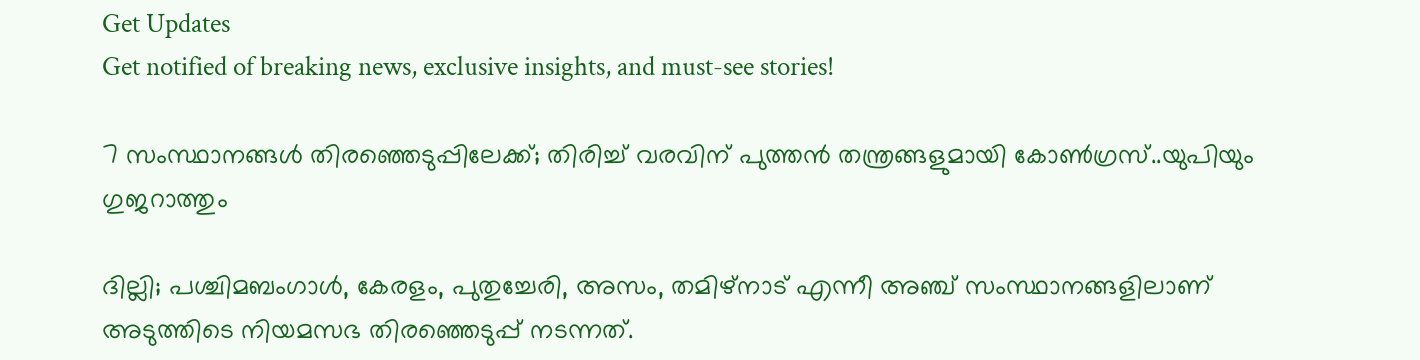Get Updates
Get notified of breaking news, exclusive insights, and must-see stories!

7 സംസ്ഥാനങ്ങൾ തിരഞ്ഞെടുപ്പിലേക്ക്; തിരിച്ച് വരവിന് പുത്തൻ തന്ത്രങ്ങളുമായി കോൺഗ്രസ്..യുപിയും ഗുജറാത്തും

ദില്ലി; പശ്ചിമബംഗാൾ, കേരളം, പുതുച്ചേരി, അസം, തമിഴ്നാട് എന്നീ അഞ്ച് സംസ്ഥാനങ്ങളിലാണ് അടുത്തിടെ നിയമസഭ തിരഞ്ഞെടുപ്പ് നടന്നത്.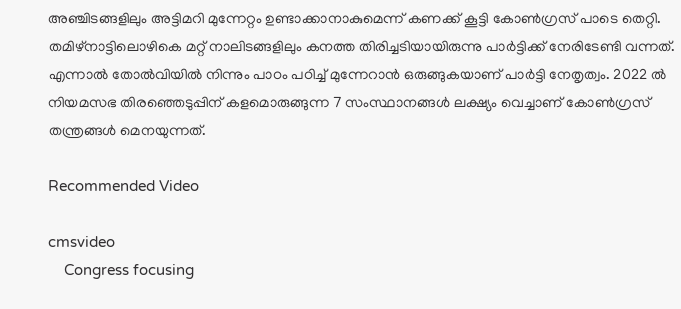അഞ്ചിടങ്ങളിലും അട്ടിമറി മുന്നേറ്റം ഉണ്ടാക്കാനാകുമെന്ന് കണക്ക് കൂട്ടി കോൺഗ്രസ് പാടെ തെറ്റി. തമിഴ്നാട്ടിലൊഴികെ മറ്റ് നാലിടങ്ങളിലും കനത്ത തിരിച്ചടിയായിരുന്നു പാർട്ടിക്ക് നേരിടേണ്ടി വന്നത്. എന്നാൽ തോൽവിയിൽ നിന്നും പാഠം പഠിച്ച് മുന്നേറാൻ ഒരുങ്ങുകയാണ് പാർട്ടി നേതൃത്വം. 2022 ൽ നിയമസഭ തിരഞ്ഞെടുപ്പിന് കളമൊരുങ്ങുന്ന 7 സംസ്ഥാനങ്ങൾ ലക്ഷ്യം വെച്ചാണ് കോൺഗ്രസ് തന്ത്രങ്ങൾ മെനയുന്നത്.

Recommended Video

cmsvideo
    Congress focusing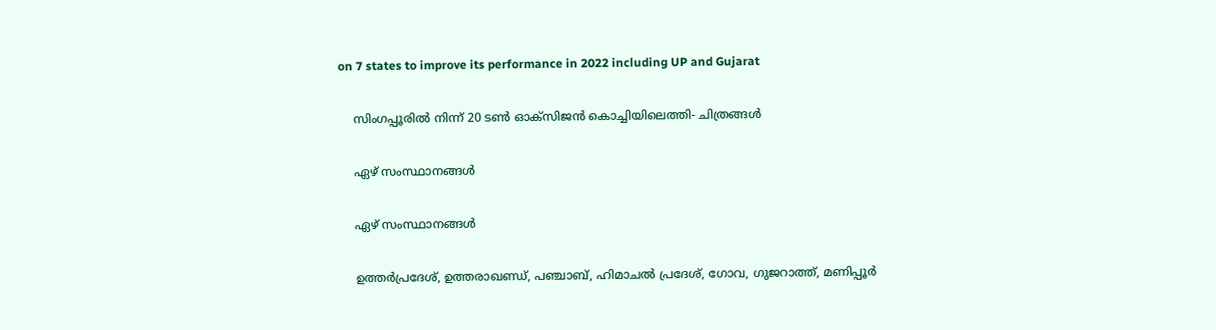on 7 states to improve its performance in 2022 including UP and Gujarat

    സിംഗപ്പൂരിൽ നിന്ന് 20 ടൺ ഓക്സിജൻ കൊച്ചിയിലെത്തി- ചിത്രങ്ങൾ

    ഏഴ് സംസ്ഥാനങ്ങൾ

    ഏഴ് സംസ്ഥാനങ്ങൾ

    ഉത്തർപ്രദേശ്, ഉത്തരാഖണ്ഡ്, പഞ്ചാബ്, ഹിമാചൽ പ്രദേശ്, ഗോവ, ഗുജറാത്ത്, മണിപ്പൂർ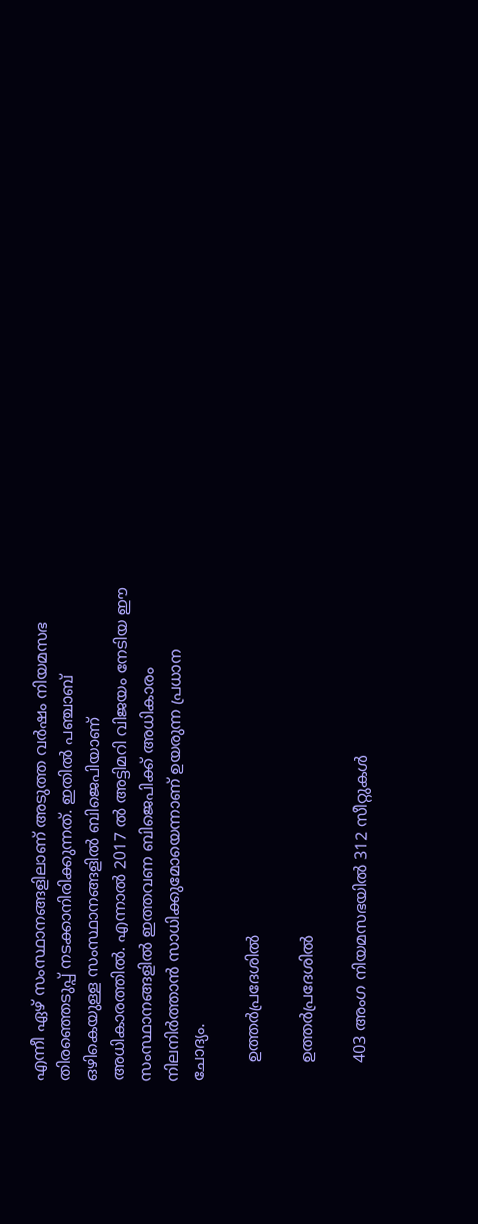എന്നീ ഏഴ് സംസ്ഥാനങ്ങളിലാണ് അടുത്ത വർഷം നിയമസഭ തിരഞ്ഞെടുപ്പ് നടക്കാനിരിക്കുന്നത്. ഇതിൽ പഞ്ചാബ് ഒഴികെയുള്ള സംസ്ഥാനങ്ങളിൽ ബിജെപിയാണ് അധികാരത്തിൽ. എന്നാൽ 2017 ൽ അട്ടിമറി വിജയം നേടിയ ഈ സംസ്ഥാനങ്ങളിൽ ഇത്തവണ ബിജെപിക്ക് അധികാരം നിലനിർത്താൻ സാധിക്കുമോയെന്നാണ് ഉയരുന്ന പ്രധാന ചോദ്യം.

    ഉത്തർപ്രദേശിൽ

    ഉത്തർപ്രദേശിൽ

    403 അംഗ നിയമസഭയിൽ 312 സീറ്റുകൾ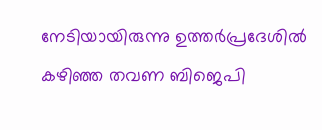നേടിയായിരുന്നു ഉത്തർപ്രദേശിൽ കഴിഞ്ഞ തവണ ബിജെപി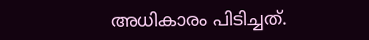അധികാരം പിടിച്ചത്.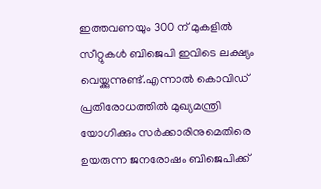ഇത്തവണയും 300 ന് മുകളിൽ സീറ്റുകൾ ബിജെപി ഇവിടെ ലക്ഷ്യം വെയ്ക്കുന്നുണ്ട്.എന്നാൽ കൊവിഡ് പ്രതിരോധത്തിൽ മുഖ്യമന്ത്രി യോഗിക്കും സർക്കാരിനുമെതിരെ ഉയരുന്ന ജനരോഷം ബിജെപിക്ക്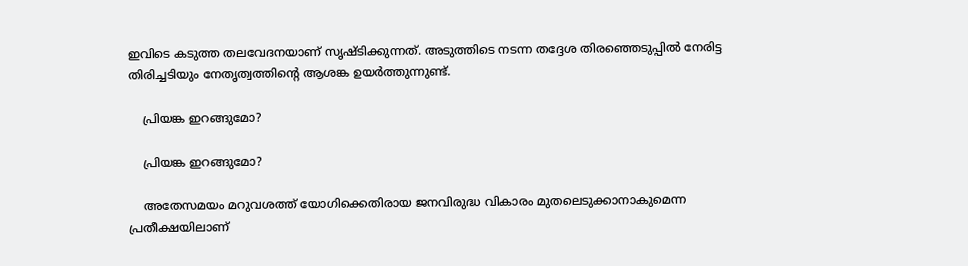ഇവിടെ കടുത്ത തലവേദനയാണ് സൃഷ്ടിക്കുന്നത്. അടുത്തിടെ നടന്ന തദ്ദേശ തിരഞ്ഞെടുപ്പിൽ നേരിട്ട തിരിച്ചടിയും നേതൃത്വത്തിന്റെ ആശങ്ക ഉയർത്തുന്നുണ്ട്.

    പ്രിയങ്ക ഇറങ്ങുമോ?

    പ്രിയങ്ക ഇറങ്ങുമോ?

    അതേസമയം മറുവശത്ത് യോഗിക്കെതിരായ ജനവിരുദ്ധ വികാരം മുതലെടുക്കാനാകുമെന്ന പ്രതീക്ഷയിലാണ്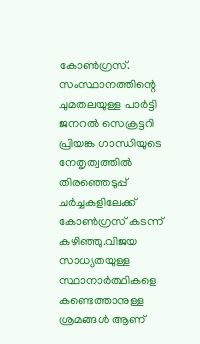കോൺഗ്രസ്. സംസ്ഥാനത്തിന്റെ ചുമതലയുള്ള പാർട്ടി ജനറൽ സെക്രട്ടറി പ്രിയങ്ക ഗാന്ധിയുടെ നേതൃത്വത്തിൽ തിരഞ്ഞെടുപ്പ് ചർച്ചകളിലേക്ക് കോൺഗ്രസ് കടന്ന് കഴിഞ്ഞു.വിജയ സാധ്യതയുള്ള സ്ഥാനാർത്ഥികളെ കണ്ടെത്താനുള്ള ശ്രമങ്ങൾ ആണ്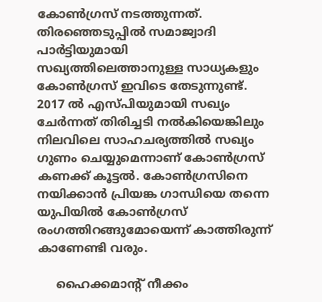കോൺഗ്രസ് നടത്തുന്നത്. തിരഞ്ഞെടുപ്പിൽ സമാജ്വാദി പാർട്ടിയുമായി സഖ്യത്തിലെത്താനുള്ള സാധ്യകളും കോൺഗ്രസ് ഇവിടെ തേടുന്നുണ്ട്. 2017 ൽ എസ്പിയുമായി സഖ്യം ചേർന്നത് തിരിച്ചടി നൽകിയെങ്കിലും നിലവിലെ സാഹചര്യത്തിൽ സഖ്യം ഗുണം ചെയ്യുമെന്നാണ് കോൺഗ്രസ് കണക്ക് കൂട്ടൽ. കോൺഗ്രസിനെ നയിക്കാൻ പ്രിയങ്ക ഗാന്ധിയെ തന്നെ യുപിയിൽ കോൺഗ്രസ് രംഗത്തിറങ്ങുമോയെന്ന് കാത്തിരുന്ന് കാണേണ്ടി വരും.

     ഹൈക്കമാന്റ് നീക്കം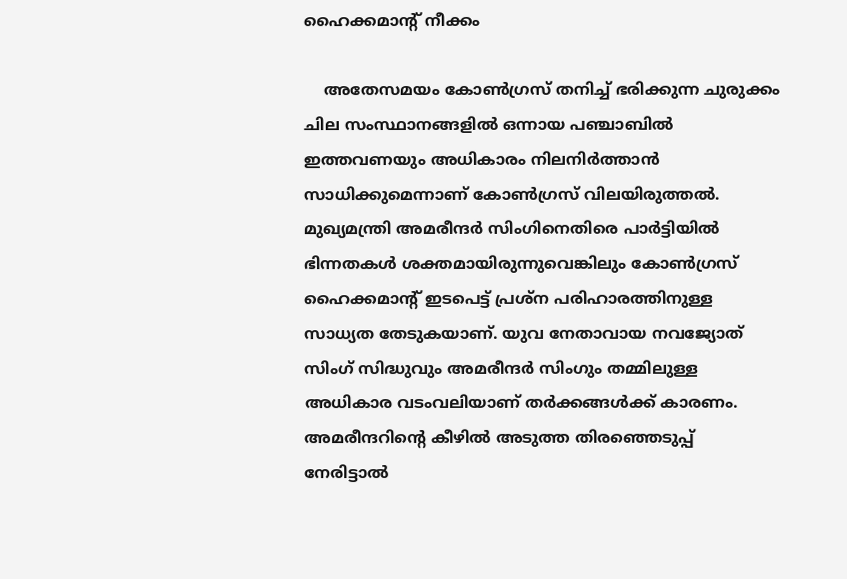ഹൈക്കമാന്റ് നീക്കം

    അതേസമയം കോൺഗ്രസ് തനിച്ച് ഭരിക്കുന്ന ചുരുക്കം ചില സംസ്ഥാനങ്ങളിൽ ഒന്നായ പഞ്ചാബിൽ ഇത്തവണയും അധികാരം നിലനിർത്താൻ സാധിക്കുമെന്നാണ് കോൺഗ്രസ് വിലയിരുത്തൽ. മുഖ്യമന്ത്രി അമരീന്ദർ സിംഗിനെതിരെ പാർട്ടിയിൽ ഭിന്നതകൾ ശക്തമായിരുന്നുവെങ്കിലും കോൺഗ്രസ് ഹൈക്കമാന്റ് ഇടപെട്ട് പ്രശ്ന പരിഹാരത്തിനുള്ള സാധ്യത തേടുകയാണ്. യുവ നേതാവായ നവജ്യോത് സിംഗ് സിദ്ധുവും അമരീന്ദർ സിംഗും തമ്മിലുള്ള അധികാര വടംവലിയാണ് തർക്കങ്ങൾക്ക് കാരണം. അമരീന്ദറിന്റെ കീഴിൽ അടുത്ത തിരഞ്ഞെടുപ്പ് നേരിട്ടാൽ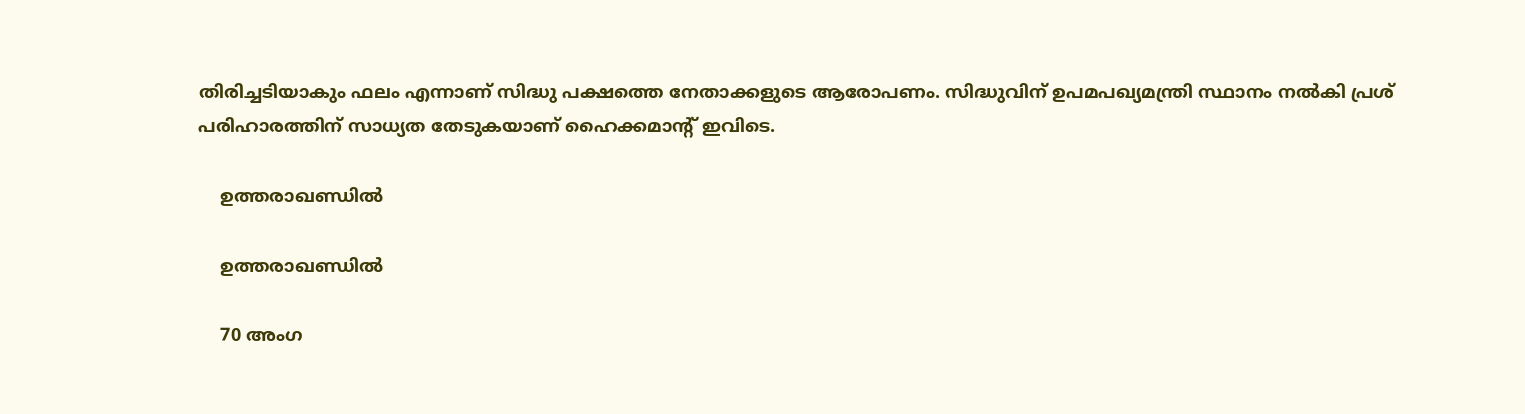തിരിച്ചടിയാകും ഫലം എന്നാണ് സിദ്ധു പക്ഷത്തെ നേതാക്കളുടെ ആരോപണം. സിദ്ധുവിന് ഉപമപഖ്യമന്ത്രി സ്ഥാനം നൽകി പ്രശ് പരിഹാരത്തിന് സാധ്യത തേടുകയാണ് ഹൈക്കമാന്റ് ഇവിടെ.

    ഉത്തരാഖണ്ഡിൽ

    ഉത്തരാഖണ്ഡിൽ

    70 അംഗ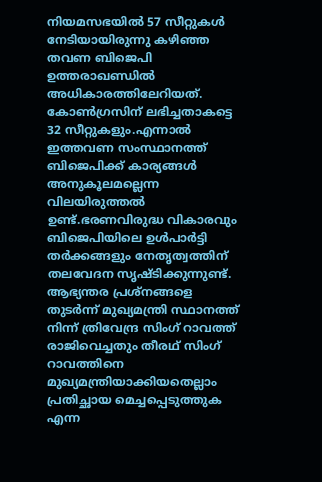നിയമസഭയിൽ 57 സീറ്റുകൾ നേടിയായിരുന്നു കഴിഞ്ഞ തവണ ബിജെപി ഉത്തരാഖണ്ഡിൽ അധികാരത്തിലേറിയത്. കോൺഗ്രസിന് ലഭിച്ചതാകട്ടെ 32 സീറ്റുകളും.എന്നാൽ ഇത്തവണ സംസ്ഥാനത്ത് ബിജെപിക്ക് കാര്യങ്ങൾ അനുകൂലമല്ലെന്ന വിലയിരുത്തൽ ഉണ്ട്.ഭരണവിരുദ്ധ വികാരവും ബിജെപിയിലെ ഉൾപാർട്ടി തർക്കങ്ങളും നേതൃത്വത്തിന് തലവേദന സൃഷ്ടിക്കുന്നുണ്ട്. ആഭ്യന്തര പ്രശ്നങ്ങളെ തുടർന്ന് മുഖ്യമന്ത്രി സ്ഥാനത്ത് നിന്ന് ത്രിവേന്ദ്ര സിംഗ് റാവത്ത് രാജിവെച്ചതും തീരഥ് സിംഗ് റാവത്തിനെ മുഖ്യമന്ത്രിയാക്കിയതെല്ലാം പ്രതിച്ഛായ മെച്ചപ്പെടുത്തുക എന്ന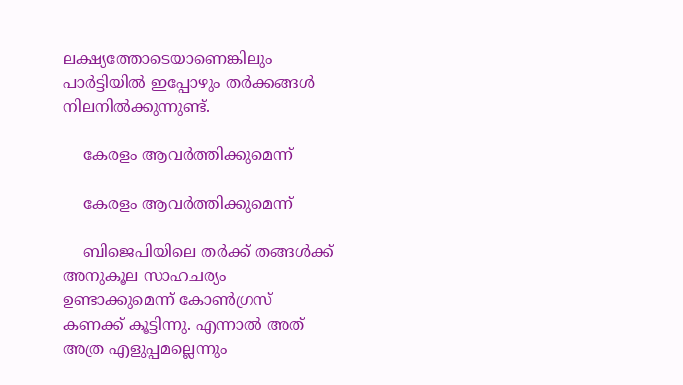ലക്ഷ്യത്തോടെയാണെങ്കിലും പാർട്ടിയിൽ ഇപ്പോഴും തർക്കങ്ങൾ നിലനിൽക്കുന്നുണ്ട്.

    കേരളം ആവർത്തിക്കുമെന്ന്

    കേരളം ആവർത്തിക്കുമെന്ന്

    ബിജെപിയിലെ തർക്ക് തങ്ങൾക്ക് അനുകൂല സാഹചര്യം ഉണ്ടാക്കുമെന്ന് കോൺഗ്രസ് കണക്ക് കൂട്ടിന്നു. എന്നാൽ അത് അത്ര എളുപ്പമല്ലെന്നും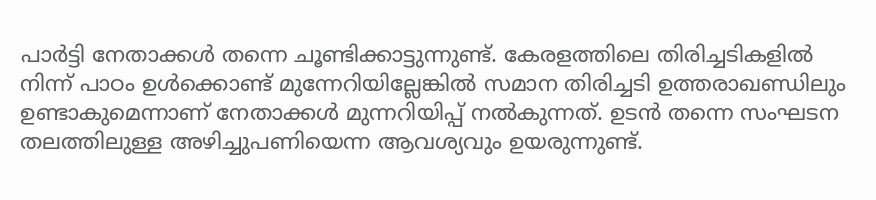പാർട്ടി നേതാക്കൾ തന്നെ ചൂണ്ടിക്കാട്ടുന്നുണ്ട്. കേരളത്തിലെ തിരിച്ചടികളിൽ നിന്ന് പാഠം ഉൾക്കൊണ്ട് മുന്നേറിയില്ലേങ്കിൽ സമാന തിരിച്ചടി ഉത്തരാഖണ്ഡിലും ഉണ്ടാകുമെന്നാണ് നേതാക്കൾ മുന്നറിയിപ്പ് നൽകുന്നത്. ഉടൻ തന്നെ സംഘടന തലത്തിലുള്ള അഴിച്ചുപണിയെന്ന ആവശ്യവും ഉയരുന്നുണ്ട്.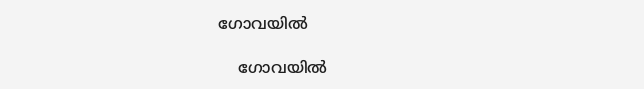ഗോവയിൽ

    ഗോവയിൽ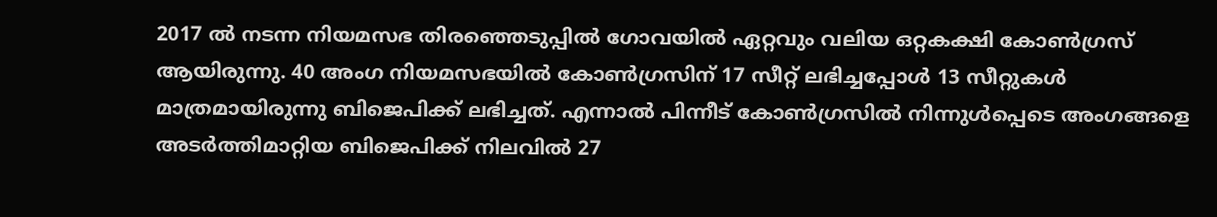2017 ൽ നടന്ന നിയമസഭ തിരഞ്ഞെടുപ്പിൽ ഗോവയിൽ ഏറ്റവും വലിയ ഒറ്റകക്ഷി കോൺഗ്രസ് ആയിരുന്നു. 40 അംഗ നിയമസഭയില്‍ കോണ്‍ഗ്രസിന് 17 സീറ്റ് ലഭിച്ചപ്പോള്‍ 13 സീറ്റുകള്‍ മാത്രമായിരുന്നു ബിജെപിക്ക് ലഭിച്ചത്. എന്നാൽ പിന്നീട് കോൺഗ്രസിൽ നിന്നുൾപ്പെടെ അംഗങ്ങളെ അടർത്തിമാറ്റിയ ബിജെപിക്ക് നിലവിൽ 27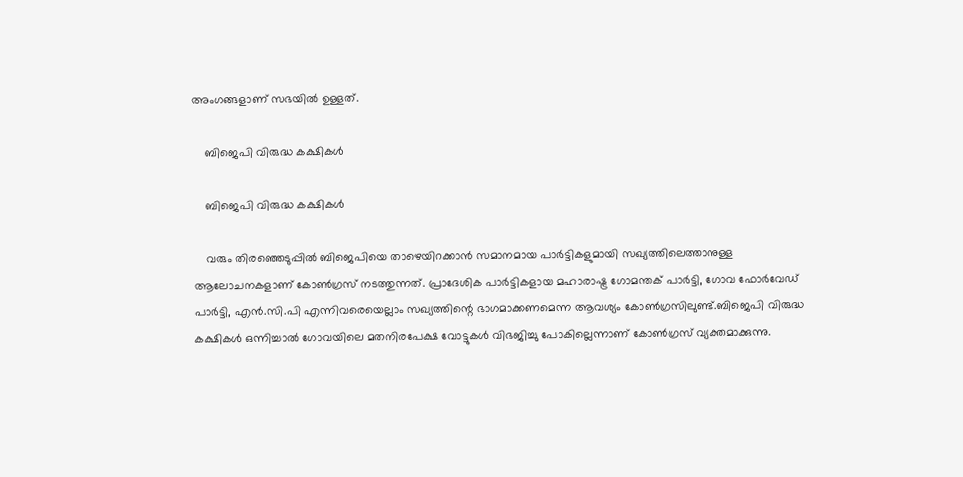അംഗങ്ങളാണ് സഭയിൽ ഉള്ളത്.

    ബിജെപി വിരുദ്ധ കക്ഷികള്‍

    ബിജെപി വിരുദ്ധ കക്ഷികള്‍

    വരും തിരഞ്ഞെടുപ്പിൽ ബിജെപിയെ താഴെയിറക്കാൻ സമാനമായ പാർട്ടികളുമായി സഖ്യത്തിലെത്താനുള്ള ആലോചനകളാണ് കോൺഗ്രസ് നടത്തുന്നത്. പ്രാദേശിക പാര്‍ട്ടികളായ മഹാരാഷ്ട്ര ഗോമന്തക് പാര്‍ട്ടി, ഗോവ ഫോര്‍വേഡ് പാര്‍ട്ടി, എന്‍.സി.പി എന്നിവരെയെല്ലാം സഖ്യത്തിന്റെ ഭാഗമാക്കണമെന്ന ആവശ്യം കോൺഗ്രസിലുണ്ട്.ബിജെപി വിരുദ്ധ കക്ഷികള്‍ ഒന്നിച്ചാല്‍ ഗോവയിലെ മതനിരപേക്ഷ വോട്ടുകള്‍ വിഭജിച്ചു പോകില്ലെന്നാണ് കോൺഗ്രസ് വ്യക്തമാക്കുന്നു.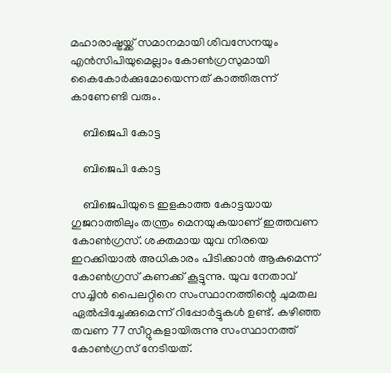മഹാരാഷ്ട്രയ്ക്ക് സമാനമായി ശിവസേനയും എൻസിപിയുമെല്ലാം കോൺഗ്രസുമായി കൈകോർക്കുമോയെന്നത് കാത്തിരുന്ന് കാണേണ്ടി വരും.

    ബിജെപി കോട്ട

    ബിജെപി കോട്ട

    ബിജെപിയുടെ ഇളകാത്ത കോട്ടയായ ഗുജറാത്തിലും തന്ത്രം മെനയുകയാണ് ഇത്തവണ കോൺഗ്രസ്. ശക്തമായ യുവ നിരയെ ഇറക്കിയാൽ അധികാരം പിടിക്കാൻ ആകുമെന്ന് കോൺഗ്രസ് കണക്ക് കൂട്ടുന്നു. യുവ നേതാവ് സച്ചിൻ പൈലറ്റിനെ സംസ്ഥാനത്തിന്റെ ചുമതല ഏൽപ്പിച്ചേക്കുമെന്ന് റിപ്പോർട്ടുകൾ ഉണ്ട്. കഴിഞ്ഞ തവണ 77 സീറ്റുകളായിരുന്നു സംസ്ഥാനത്ത് കോൺഗ്രസ് നേടിയത്.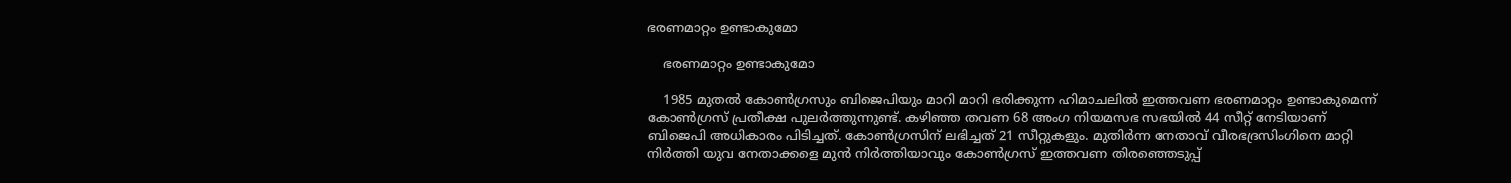ഭരണമാറ്റം ഉണ്ടാകുമോ

    ഭരണമാറ്റം ഉണ്ടാകുമോ

    1985 മുതൽ കോൺഗ്രസും ബിജെപിയും മാറി മാറി ഭരിക്കുന്ന ഹിമാചലിൽ ഇത്തവണ ഭരണമാറ്റം ഉണ്ടാകുമെന്ന് കോൺഗ്രസ് പ്രതീക്ഷ പുലർത്തുന്നുണ്ട്. കഴിഞ്ഞ തവണ 68 അംഗ നിയമസഭ സഭയിൽ 44 സീറ്റ് നേടിയാണ് ബിജെപി അധികാരം പിടിച്ചത്. കോൺഗ്രസിന് ലഭിച്ചത് 21 സീറ്റുകളും. മുതിർന്ന നേതാവ് വീരഭദ്രസിംഗിനെ മാറ്റി നിർത്തി യുവ നേതാക്കളെ മുൻ നിർത്തിയാവും കോൺഗ്രസ് ഇത്തവണ തിരഞ്ഞെടുപ്പ്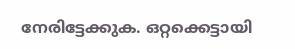നേരിട്ടേക്കുക. ഒറ്റക്കെട്ടായി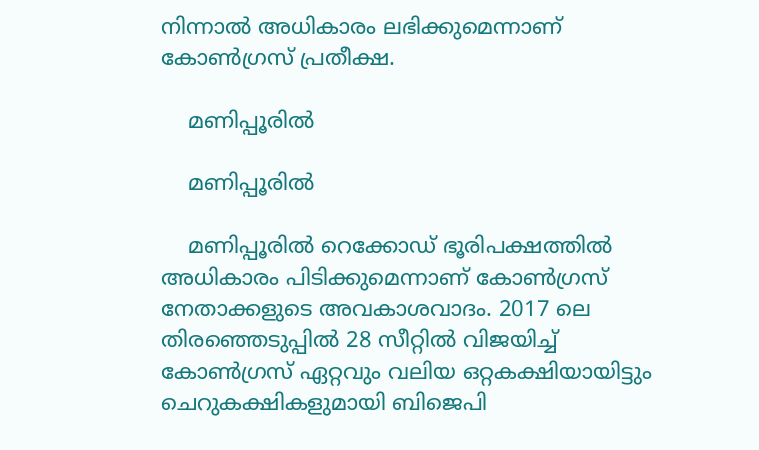നിന്നാൽ അധികാരം ലഭിക്കുമെന്നാണ് കോൺഗ്രസ് പ്രതീക്ഷ.

    മണിപ്പൂരിൽ

    മണിപ്പൂരിൽ

    മണിപ്പൂരിൽ റെക്കോഡ് ഭൂരിപക്ഷത്തിൽ അധികാരം പിടിക്കുമെന്നാണ് കോൺഗ്രസ് നേതാക്കളുടെ അവകാശവാദം. 2017 ലെ തിരഞ്ഞെടുപ്പിൽ 28 സീറ്റിൽ വിജയിച്ച് കോൺഗ്രസ് ഏറ്റവും വലിയ ഒറ്റകക്ഷിയായിട്ടും ചെറുകക്ഷികളുമായി ബിജെപി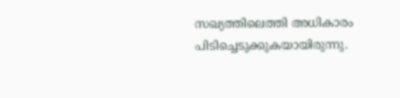സഖ്യത്തിലെത്തി അധികാരം പിടിച്ചെടുക്കുകയായിരുന്നു.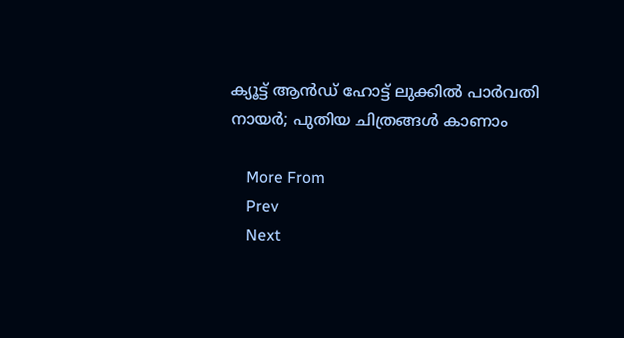ക്യൂട്ട് ആൻഡ് ഹോട്ട് ലുക്കിൽ പാർവതി നായർ; പുതിയ ചിത്രങ്ങൾ കാണാം

    More From
    Prev
    Next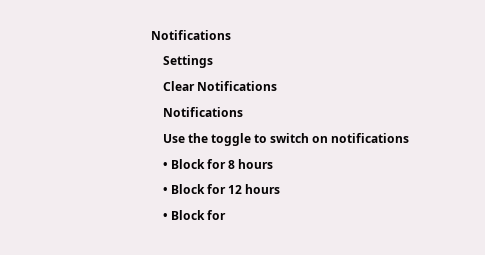Notifications
    Settings
    Clear Notifications
    Notifications
    Use the toggle to switch on notifications
    • Block for 8 hours
    • Block for 12 hours
    • Block for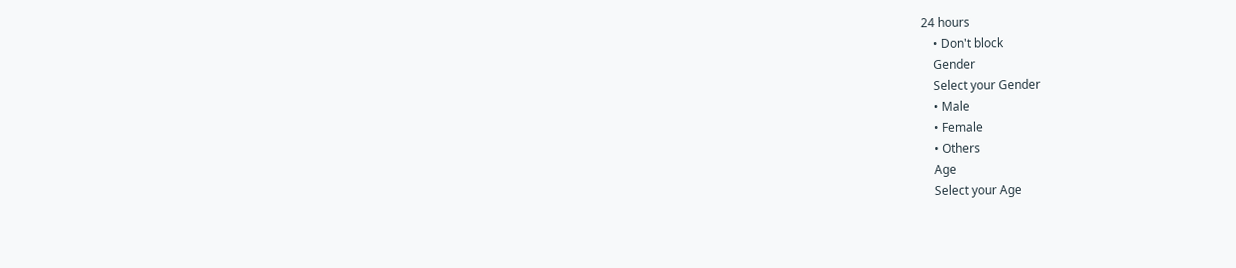24 hours
    • Don't block
    Gender
    Select your Gender
    • Male
    • Female
    • Others
    Age
    Select your Age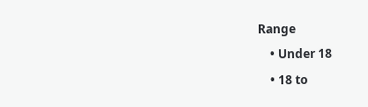Range
    • Under 18
    • 18 to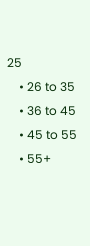25
    • 26 to 35
    • 36 to 45
    • 45 to 55
    • 55+